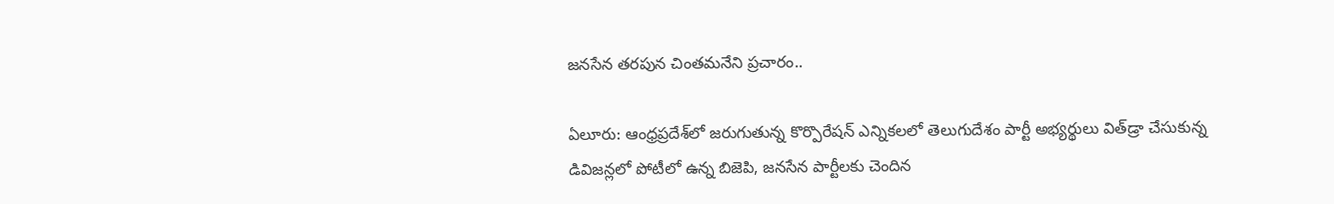జనసేన తరపున చింతమనేని ప్రచారం..

ఏలూరు: ఆంధ్ర‌ప్ర‌దేశ్‌లో జ‌రుగుతున్న కొర్పొరేష‌న్ ఎన్నిక‌ల‌లో తెలుగుదేశం పార్టీ అభ్యర్థులు విత్‌డ్రా చేసుకున్న డివిజన్లలో పోటీలో ఉన్న బిజెపి, జనసేన పార్టీలకు చెందిన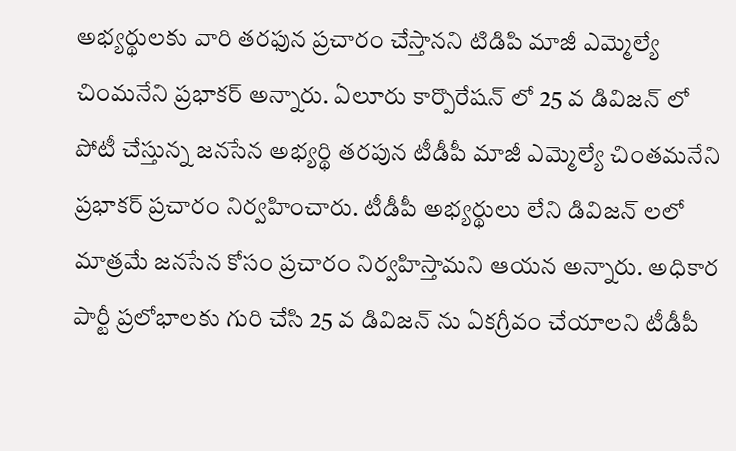అభ్యర్థుల‌కు వారి తరఫున ప్రచారం చేస్తానని టిడిపి మాజీ ఎమ్మెల్యే చింమ‌నేని ప్ర‌భాక‌ర్ అన్నారు. ఏలూరు కార్పొరేషన్ లో 25 వ డివిజన్ లో పోటీ చేస్తున్న జనసేన అభ్యర్థి తరపున టీడీపీ మాజీ ఎమ్మెల్యే చింతమనేని ప్రభాకర్ ప్రచారం నిర్వహించారు. టీడీపీ అభ్యర్థులు లేని డివిజన్ లలో మాత్రమే జనసేన కోసం ప్రచారం నిర్వహిస్తామని ఆయన అన్నారు. అధికార పార్టీ ప్రలోభాలకు గురి చేసి 25 వ డివిజన్ ను ఏకగ్రీవం చేయాలని టీడీపీ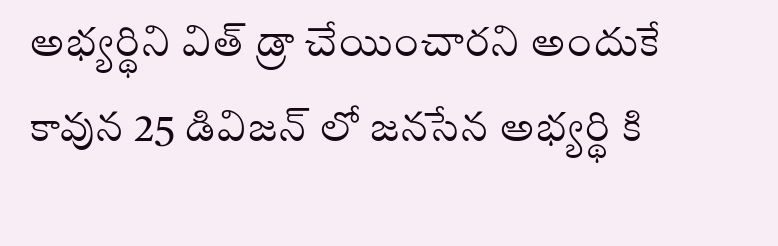అభ్యర్థిని విత్ డ్రా చేయించారని అందుకే కావున 25 డివిజన్ లో జనసేన అభ్యర్థి కి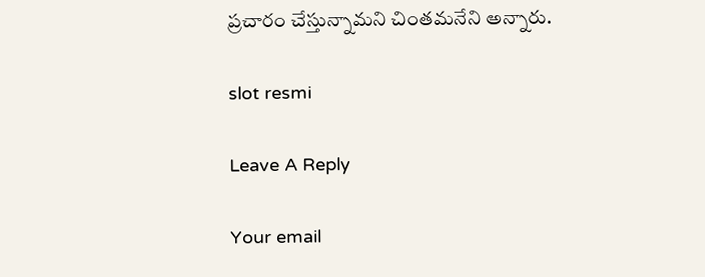ప్రచారం చేస్తున్నామని చింత‌మ‌నేని అన్నారు.

slot resmi

Leave A Reply

Your email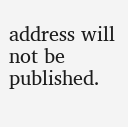address will not be published.